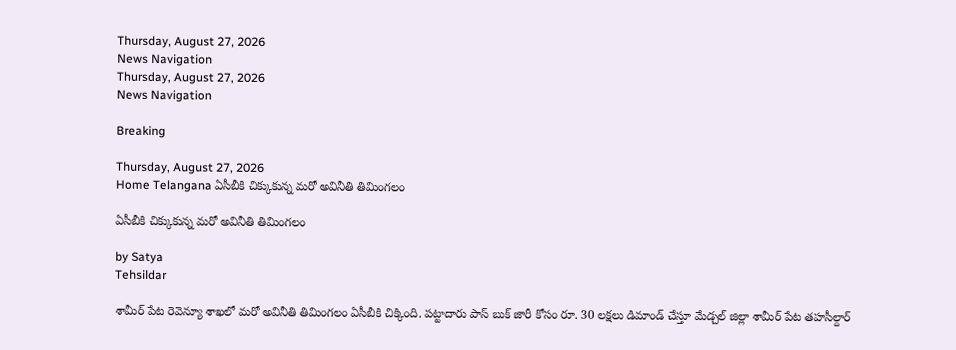Thursday, August 27, 2026
News Navigation
Thursday, August 27, 2026
News Navigation

Breaking

Thursday, August 27, 2026
Home Telangana ఏసీబీకి చిక్కుకున్న మరో అవినీతి తిమింగలం

ఏసీబీకి చిక్కుకున్న మరో అవినీతి తిమింగలం

by Satya
Tehsildar

శామీర్ పేట రెవెన్యూ శాఖలో మరో అవినీతి తిమింగలం ఏసీబీకి చిక్కింది. పట్టాదారు పాస్ బుక్ జారీ కోసం రూ. 30 లక్షలు డిమాండ్ చేస్తూ మేడ్చల్ జిల్లా శామీర్ పేట తహసీల్దార్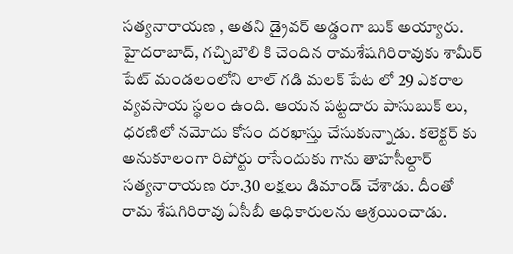సత్యనారాయణ , అతని డ్రైవర్ అడ్డంగా బుక్ అయ్యారు. హైదరాబాద్, గచ్చిబౌలి కి చెందిన రామశేషగిరిరావుకు శామీర్ పేట్ మండలంలోని లాల్ గడి మలక్ పేట లో 29 ఎకరాల వ్యవసాయ స్థలం ఉంది. ఆయన పట్టదారు పాసుబుక్ లు, ధరణిలో నమోదు కోసం దరఖాస్తు చేసుకున్నాడు. కలెక్టర్ కు అనుకూలంగా రిపోర్టు రాసేందుకు గాను తాహసీల్దార్ సత్యనారాయణ రూ.30 లక్షలు డిమాండ్ చేశాడు. దీంతో రామ శేషగిరిరావు ఏసీబీ అధికారులను ఆశ్రయించాడు.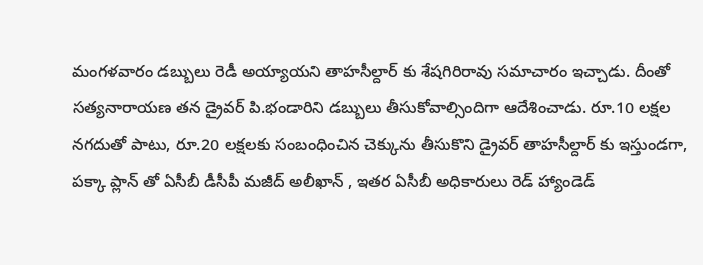మంగళవారం డబ్బులు రెడీ అయ్యాయని తాహసీల్దార్ కు శేషగిరిరావు సమాచారం ఇచ్చాడు. దీంతో సత్యనారాయణ తన డ్రైవర్ పి.భండారిని డబ్బులు తీసుకోవాల్సిందిగా ఆదేశించాడు. రూ.10 లక్షల నగదుతో పాటు, రూ.20 లక్షలకు సంబంధించిన చెక్కును తీసుకొని డ్రైవర్ తాహసీల్దార్ కు ఇస్తుండగా, పక్కా ప్లాన్ తో ఏసీబీ డీసీపీ మజీద్ అలీఖాన్ , ఇతర ఏసీబీ అధికారులు రెడ్ హ్యాండెడ్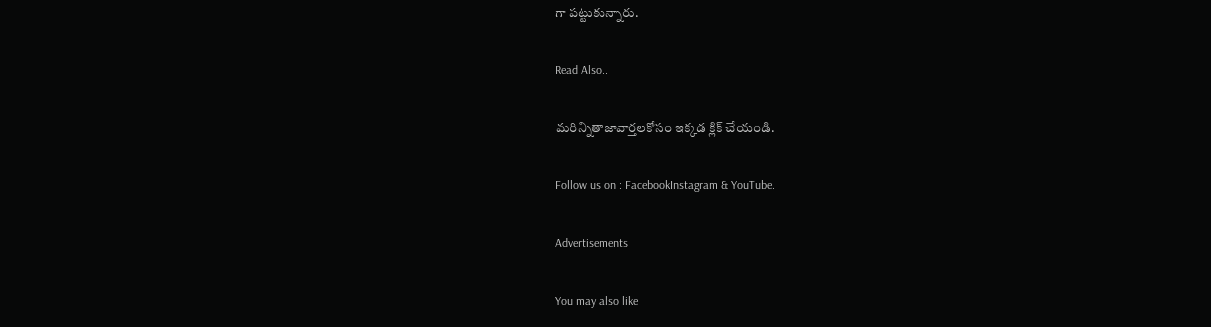గా పట్టుకున్నారు.

Read Also..

మరిన్నితాజావార్తలకోసం ఇక్కడ క్లిక్ చేయండి.

Follow us on : FacebookInstagram & YouTube.

Advertisements

You may also like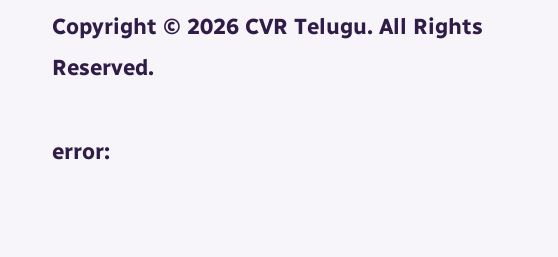Copyright © 2026 CVR Telugu. All Rights Reserved.

error: